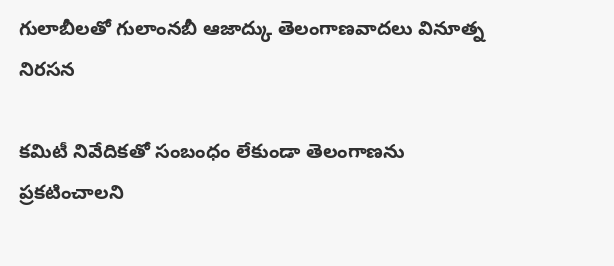గులాబీలతో గులాంనబీ ఆజాద్కు తెలంగాణవాదలు వినూత్న నిరసన

కమిటీ నివేదికతో సంబంధం లేకుండా తెలంగాణను ప్రకటించాలని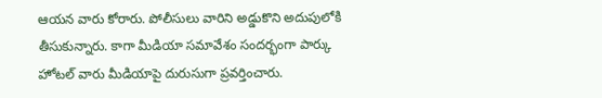ఆయన వారు కోరారు. పోలీసులు వారిని అడ్డుకొని అదుపులోకి తీసుకున్నారు. కాగా మీడియా సమావేశం సందర్భంగా పార్కు హోటల్ వారు మీడియాపై దురుసుగా ప్రవర్తించారు.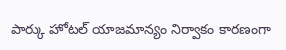పార్కు హోటల్ యాజమాన్యం నిర్వాకం కారణంగా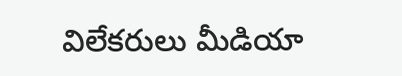విలేకరులు మీడియా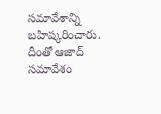సమావేశాన్ని బహిష్కరించారు. దీంతో ఆజాద్ సమావేశం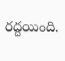రద్దయింది.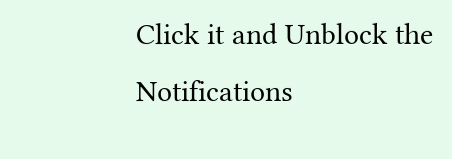Click it and Unblock the Notifications